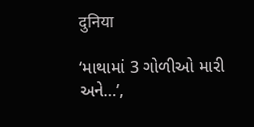दुनिया

‘માથામાં 3 ગોળીઓ મારી અને…’,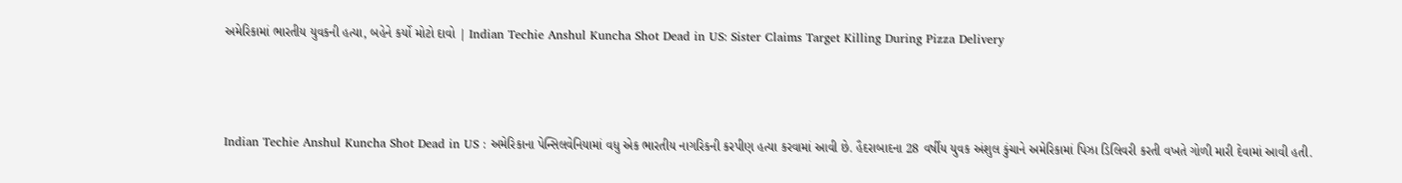અમેરિકામાં ભારતીય યુવકની હત્યા, બહેને કર્યો મોટો દાવો | Indian Techie Anshul Kuncha Shot Dead in US: Sister Claims Target Killing During Pizza Delivery



Indian Techie Anshul Kuncha Shot Dead in US : અમેરિકાના પેન્સિલવેનિયામાં વધુ એક ભારતીય નાગરિકની કરપીણ હત્યા કરવામાં આવી છે. હૈદરાબાદના 28 વર્ષીય યુવક અંશુલ કુંચાને અમેરિકામાં પિઝા ડિલિવરી કરતી વખતે ગોળી મારી દેવામાં આવી હતી.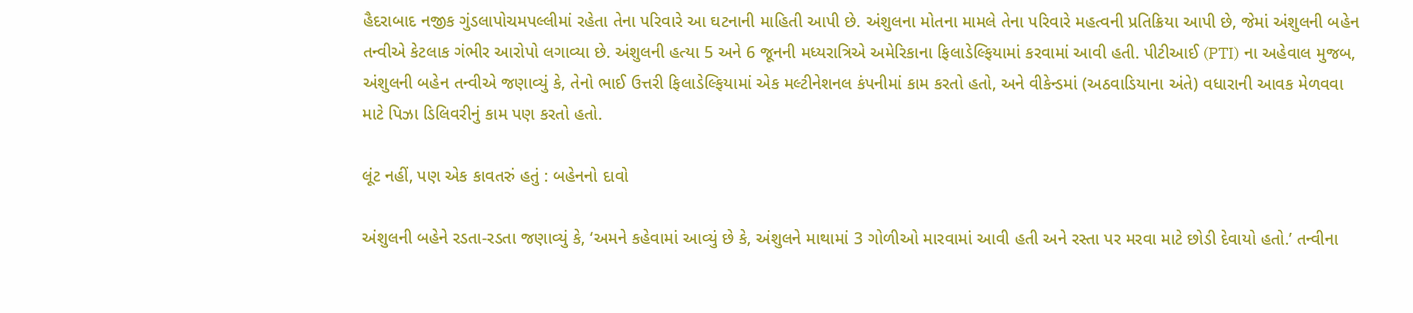હૈદરાબાદ નજીક ગુંડલાપોચમપલ્લીમાં રહેતા તેના પરિવારે આ ઘટનાની માહિતી આપી છે. અંશુલના મોતના મામલે તેના પરિવારે મહત્વની પ્રતિક્રિયા આપી છે, જેમાં અંશુલની બહેન તન્વીએ કેટલાક ગંભીર આરોપો લગાવ્યા છે. અંશુલની હત્યા 5 અને 6 જૂનની મધ્યરાત્રિએ અમેરિકાના ફિલાડેલ્ફિયામાં કરવામાં આવી હતી. પીટીઆઈ (PTI) ના અહેવાલ મુજબ, અંશુલની બહેન તન્વીએ જણાવ્યું કે, તેનો ભાઈ ઉત્તરી ફિલાડેલ્ફિયામાં એક મલ્ટીનેશનલ કંપનીમાં કામ કરતો હતો, અને વીકેન્ડમાં (અઠવાડિયાના અંતે) વધારાની આવક મેળવવા માટે પિઝા ડિલિવરીનું કામ પણ કરતો હતો.

લૂંટ નહીં, પણ એક કાવતરું હતું : બહેનનો દાવો

અંશુલની બહેને રડતા-રડતા જણાવ્યું કે, ‘અમને કહેવામાં આવ્યું છે કે, અંશુલને માથામાં 3 ગોળીઓ મારવામાં આવી હતી અને રસ્તા પર મરવા માટે છોડી દેવાયો હતો.’ તન્વીના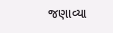જણાવ્યા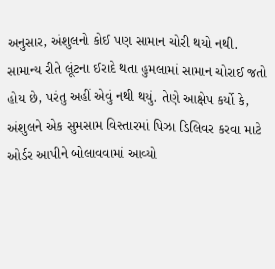અનુસાર, અંશુલનો કોઈ પણ સામાન ચોરી થયો નથી. સામાન્ય રીતે લૂંટના ઈરાદે થતા હુમલામાં સામાન ચોરાઈ જતો હોય છે, પરંતુ અહીં એવું નથી થયું. તેણે આક્ષેપ કર્યો કે, અંશુલને એક સુમસામ વિસ્તારમાં પિઝા ડિલિવર કરવા માટે ઓર્ડર આપીને બોલાવવામાં આવ્યો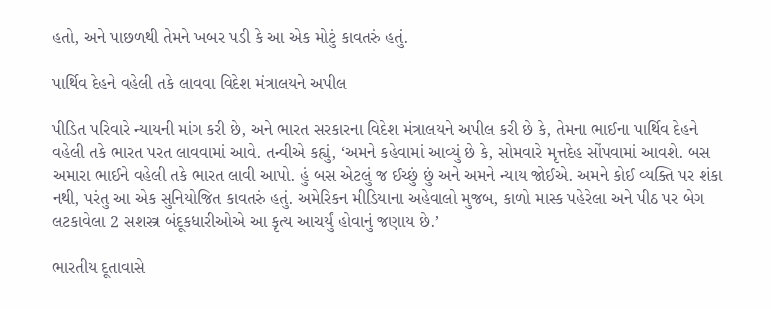હતો, અને પાછળથી તેમને ખબર પડી કે આ એક મોટું કાવતરું હતું.

પાર્થિવ દેહને વહેલી તકે લાવવા વિદેશ મંત્રાલયને અપીલ

પીડિત પરિવારે ન્યાયની માંગ કરી છે, અને ભારત સરકારના વિદેશ મંત્રાલયને અપીલ કરી છે કે, તેમના ભાઈના પાર્થિવ દેહને વહેલી તકે ભારત પરત લાવવામાં આવે. તન્વીએ કહ્યું, ‘અમને કહેવામાં આવ્યું છે કે, સોમવારે મૃત્તદેહ સોંપવામાં આવશે. બસ અમારા ભાઈને વહેલી તકે ભારત લાવી આપો. હું બસ એટલું જ ઈચ્છું છું અને અમને ન્યાય જોઈએ. અમને કોઈ વ્યક્તિ પર શંકા નથી, પરંતુ આ એક સુનિયોજિત કાવતરું હતું. અમેરિકન મીડિયાના અહેવાલો મુજબ, કાળો માસ્ક પહેરેલા અને પીઠ પર બેગ લટકાવેલા 2 સશસ્ત્ર બંદૂકધારીઓએ આ કૃત્ય આચર્યું હોવાનું જણાય છે.’

ભારતીય દૂતાવાસે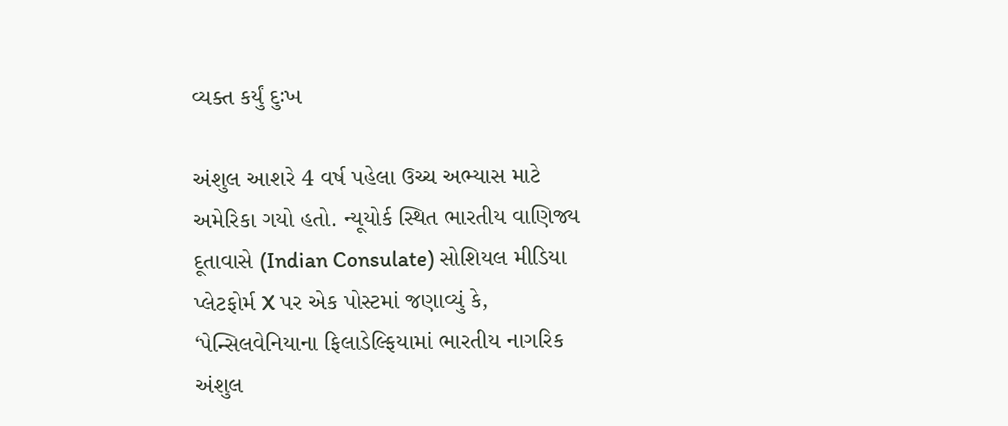વ્યક્ત કર્યું દુઃખ

અંશુલ આશરે 4 વર્ષ પહેલા ઉચ્ચ અભ્યાસ માટે અમેરિકા ગયો હતો. ન્યૂયોર્ક સ્થિત ભારતીય વાણિજ્ય દૂતાવાસે (Indian Consulate) સોશિયલ મીડિયા પ્લેટફોર્મ X પર એક પોસ્ટમાં જણાવ્યું કે, ‘પેન્સિલવેનિયાના ફિલાડેલ્ફિયામાં ભારતીય નાગરિક અંશુલ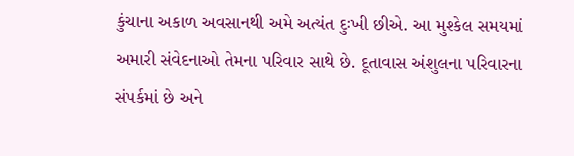કુંચાના અકાળ અવસાનથી અમે અત્યંત દુઃખી છીએ. આ મુશ્કેલ સમયમાં અમારી સંવેદનાઓ તેમના પરિવાર સાથે છે. દૂતાવાસ અંશુલના પરિવારના સંપર્કમાં છે અને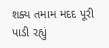શક્ય તમામ મદદ પૂરી પાડી રહ્યું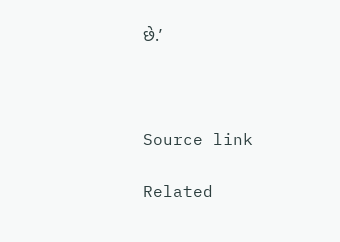છે.’



Source link

Related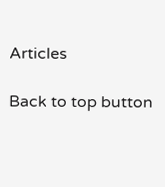Articles

Back to top button